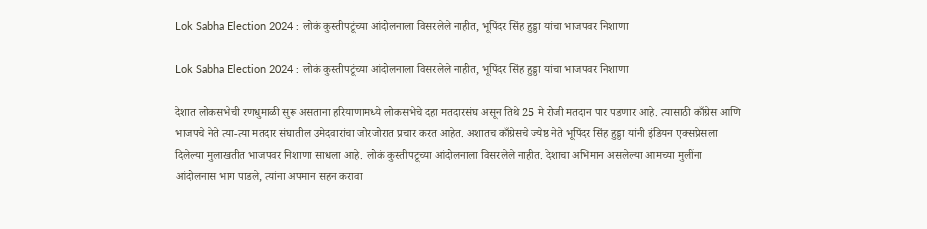Lok Sabha Election 2024 : लोकं कुस्तीपटूंच्या आंदोलनाला विसरलेले नाहीत, भूपिंदर सिंह हुड्डा यांचा भाजपवर निशाणा

Lok Sabha Election 2024 : लोकं कुस्तीपटूंच्या आंदोलनाला विसरलेले नाहीत, भूपिंदर सिंह हुड्डा यांचा भाजपवर निशाणा

देशात लोकसभेची रणधुमाळी सुरू असताना हरियाणामध्ये लोकसभेचे दहा मतदारसंघ असून तिथे 25 मे रोजी मतदान पार पडणार आहे. त्यासाठी काँग्रेस आणि भाजपचे नेते त्या-त्या मतदार संघातील उमेदवारांचा जोरजोरात प्रचार करत आहेत. अशातच काँग्रेसचे ज्येष्ठ नेते भूपिंदर सिंह हुड्डा यांनी इंडियन एक्सप्रेसला दिलेल्या मुलाखतीत भाजपवर निशाणा साधला आहे. लोकं कुस्तीपटूच्या आंदोलनाला विसरलेले नाहीत. देशाचा अभिमान असलेल्या आमच्या मुलींना आंदोलनास भाग पाडले, त्यांना अपमान सहन करावा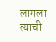लागला त्याची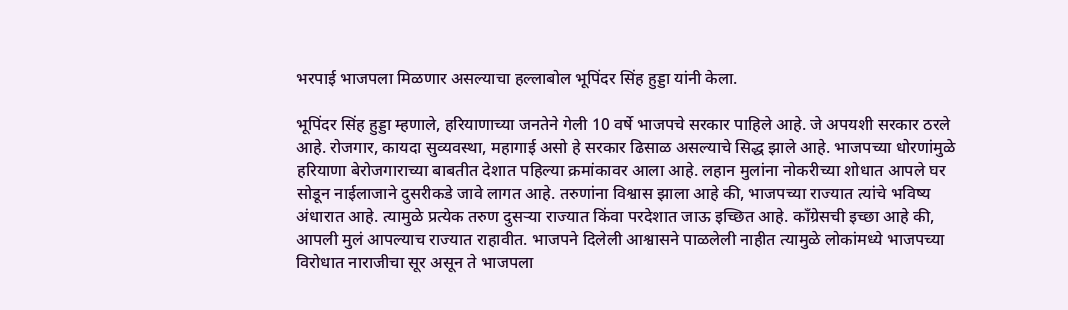भरपाई भाजपला मिळणार असल्याचा हल्लाबोल भूपिंदर सिंह हुड्डा यांनी केला.

भूपिंदर सिंह हुड्डा म्हणाले, हरियाणाच्या जनतेने गेली 10 वर्षे भाजपचे सरकार पाहिले आहे. जे अपयशी सरकार ठरले आहे. रोजगार, कायदा सुव्यवस्था, महागाई असो हे सरकार ढिसाळ असल्याचे सिद्ध झाले आहे. भाजपच्या धोरणांमुळे हरियाणा बेरोजगाराच्या बाबतीत देशात पहिल्या क्रमांकावर आला आहे. लहान मुलांना नोकरीच्या शोधात आपले घर सोडून नाईलाजाने दुसरीकडे जावे लागत आहे. तरुणांना विश्वास झाला आहे की, भाजपच्या राज्यात त्यांचे भविष्य अंधारात आहे. त्यामुळे प्रत्येक तरुण दुसऱ्या राज्यात किंवा परदेशात जाऊ इच्छित आहे. काँग्रेसची इच्छा आहे की, आपली मुलं आपल्याच राज्यात राहावीत. भाजपने दिलेली आश्वासने पाळलेली नाहीत त्यामुळे लोकांमध्ये भाजपच्या विरोधात नाराजीचा सूर असून ते भाजपला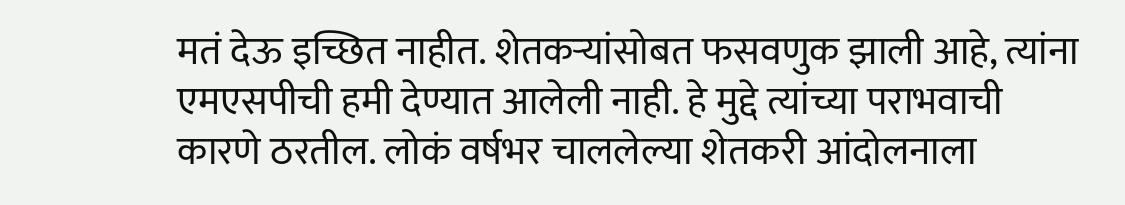मतं देऊ इच्छित नाहीत. शेतकऱ्यांसोबत फसवणुक झाली आहे, त्यांना एमएसपीची हमी देण्यात आलेली नाही. हे मुद्दे त्यांच्या पराभवाची कारणे ठरतील. लोकं वर्षभर चाललेल्या शेतकरी आंदोलनाला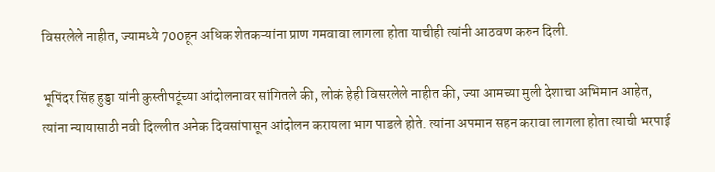विसरलेले नाहीत, ज्यामध्ये 700हून अधिक शेतकऱ्यांना प्राण गमवावा लागला होता याचीही त्यांनी आठवण करुन दिली.

भूपिंदर सिंह हुड्डा यांनी कुस्तीपटूंच्या आंदोलनावर सांगितले की, लोकं हेही विसरलेले नाहीत की, ज्या आमच्या मुली देशाचा अभिमान आहेत, त्यांना न्यायासाठी नवी दिल्लीत अनेक दिवसांपासून आंदोलन करायला भाग पाडले होते. त्यांना अपमान सहन करावा लागला होता त्याची भरपाई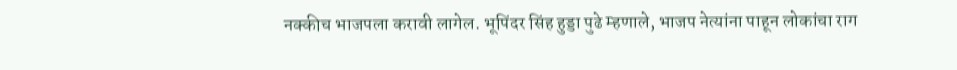नक्कीच भाजपला करावी लागेल. भूपिंदर सिंह हुड्डा पुढे म्हणाले, भाजप नेत्यांना पाहून लोकांचा राग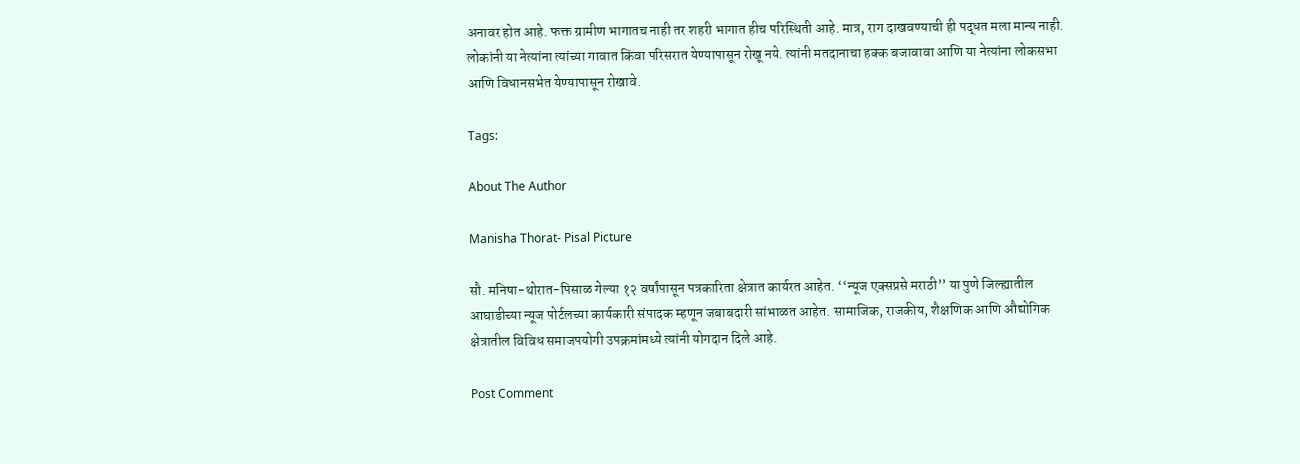अनावर होत आहे. फक्त ग्रामीण भागातच नाही तर शहरी भागात हीच परिस्थिती आहे. मात्र, राग दाखवण्याची ही पद्धत मला मान्य नाही. लोकांनी या नेत्यांना त्यांच्या गावात किंवा परिसरात येण्यापासून रोखू नये. त्यांनी मतदानाचा हक्क बजावावा आणि या नेत्यांना लोकसभा आणि विधानसभेत येण्यापासून रोखावे.

Tags:

About The Author

Manisha Thorat- Pisal Picture

सौ. मनिषा-थोरात-पिसाळ गेल्या १२ वर्षांपासून पत्रकारिता क्षेत्रात कार्यरत आहेत. ‘‘न्यूज एक्सप्रसे मराठी’’ या पुणे जिल्ह्यातील आघाडीच्या न्यूज पोर्टलच्या कार्यकारी संपादक म्हणून जबाबदारी सांभाळत आहेत. सामाजिक, राजकीय, शैक्षणिक आणि औद्योगिक क्षेत्रातील विविध समाजपयोगी उपक्रमांमध्ये त्यांनी योगदान दिले आहे.

Post Comment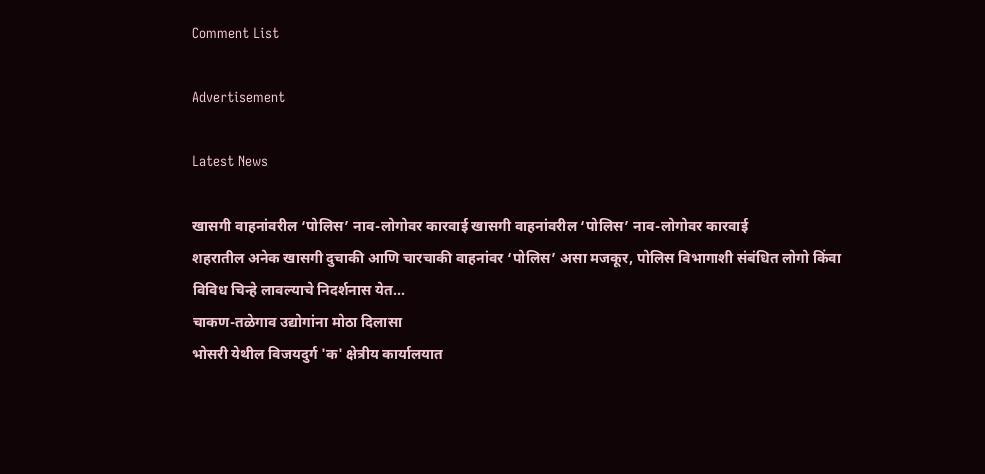Comment List

Advertisement

Latest News

खासगी वाहनांवरील ‘पोलिस’ नाव-लोगोवर कारवाई खासगी वाहनांवरील ‘पोलिस’ नाव-लोगोवर कारवाई
शहरातील अनेक खासगी दुचाकी आणि चारचाकी वाहनांवर ‘पोलिस’ असा मजकूर, पोलिस विभागाशी संबंधित लोगो किंवा विविध चिन्हे लावल्याचे निदर्शनास येत...
चाकण-तळेगाव उद्योगांना मोठा दिलासा
भोसरी येथील विजयदुर्ग 'क' क्षेत्रीय कार्यालयात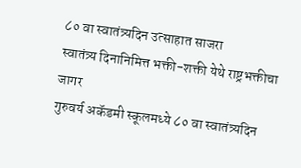८० वा स्वातंत्र्यदिन उत्साहात साजरा
स्वातंत्र्य दिनानिमित्त भक्ती-शक्ती येथे राष्ट्रभक्तीचा जागर
गुरुवर्य अकॅडमी स्कूलमध्ये ८० वा स्वातंत्र्यदिन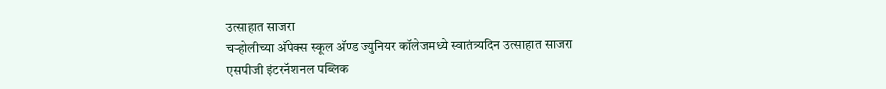उत्साहात साजरा
चऱ्होलीच्या अ‍ॅपेक्स स्कूल अ‍ॅण्ड ज्युनियर कॉलेजमध्ये स्वातंत्र्यदिन उत्साहात साजरा
एसपीजी इंटरनॅशनल पब्लिक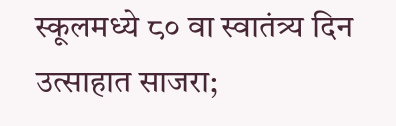स्कूलमध्ये ८० वा स्वातंत्र्य दिन उत्साहात साजरा;